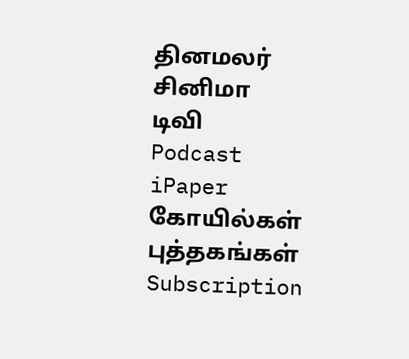தினமலர்
சினிமா
டிவி
Podcast
iPaper
கோயில்கள்
புத்தகங்கள்
Subscription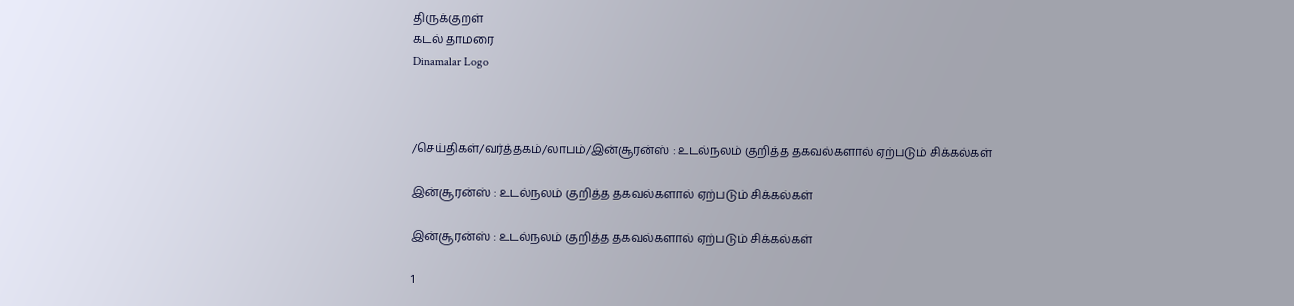திருக்குறள்
கடல் தாமரை
Dinamalar Logo



/செய்திகள்/வர்த்தகம்/லாபம்/இன்சூரன்ஸ் : உடல்நலம் குறித்த தகவல்களால் ஏற்படும் சிக்கல்கள்

இன்சூரன்ஸ் : உடல்நலம் குறித்த தகவல்களால் ஏற்படும் சிக்கல்கள்

இன்சூரன்ஸ் : உடல்நலம் குறித்த தகவல்களால் ஏற்படும் சிக்கல்கள்

1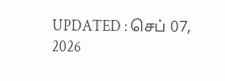UPDATED : செப் 07, 2026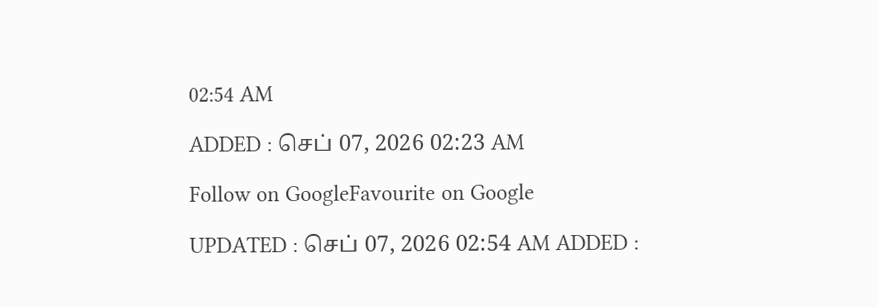02:54 AM

ADDED : செப் 07, 2026 02:23 AM

Follow on GoogleFavourite on Google

UPDATED : செப் 07, 2026 02:54 AM ADDED :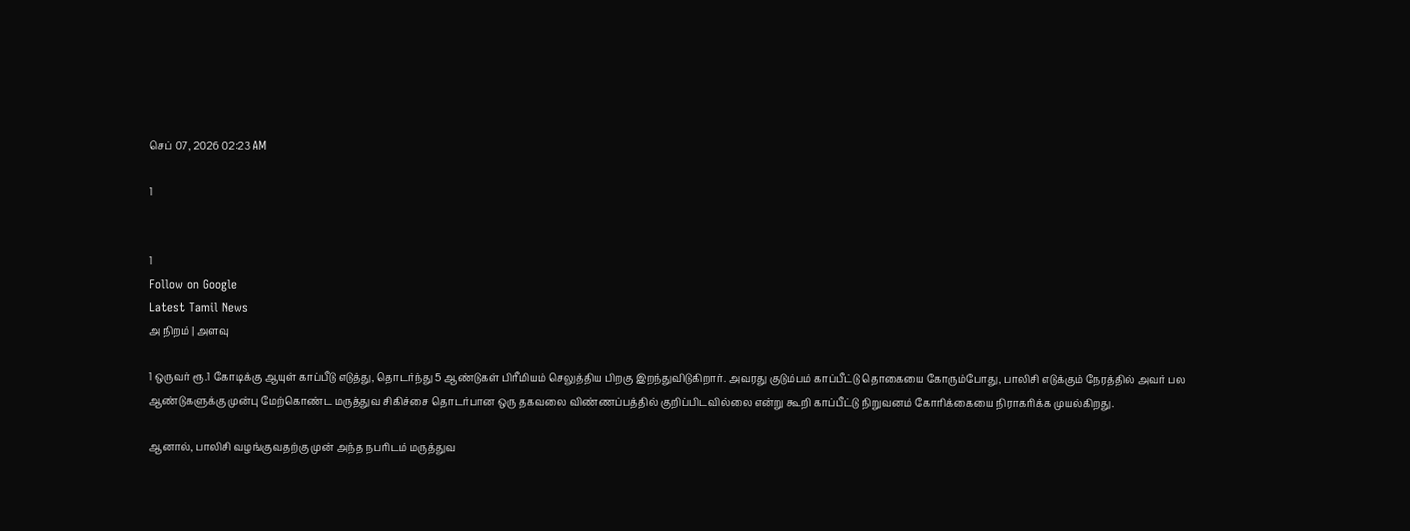செப் 07, 2026 02:23 AM

1


1
Follow on Google
Latest Tamil News
அ நிறம் | அளவு

1 ஒருவர் ரூ.1 கோடிக்கு ஆயுள் காப்பீடு எடுத்து, தொடர்ந்து 5 ஆண்டுகள் பிரீமியம் செலுத்திய பிறகு இறந்துவிடுகிறார். அவரது குடும்பம் காப்பீட்டு தொகையை கோரும்போது, பாலிசி எடுக்கும் நேரத்தில் அவர் பல ஆண்டுகளுக்கு முன்பு மேற்கொண்ட மருத்துவ சிகிச்சை தொடர்பான ஒரு தகவலை விண்ணப்பத்தில் குறிப்பிடவில்லை என்று கூறி காப்பீட்டு நிறுவனம் கோரிக்கையை நிராகரிக்க முயல்கிறது.

ஆனால், பாலிசி வழங்குவதற்கு முன் அந்த நபரிடம் மருத்துவ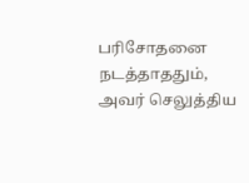பரிசோதனை நடத்தாததும், அவர் செலுத்திய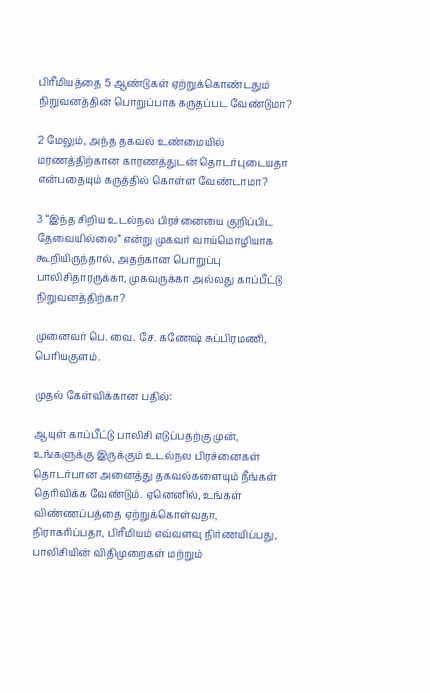பிரீமியத்தை 5 ஆண்டுகள் ஏற்றுக்கொண்டதும் நிறுவனத்தின் பொறுப்பாக கருதப்பட வேண்டுமா?

2 மேலும், அந்த தகவல் உண்மையில் மரணத்திற்கான காரணத்துடன் தொடர்புடையதா என்பதையும் கருத்தில் கொள்ள வேண்டாமா?

3 “இந்த சிறிய உடல்நல பிரச்னையை குறிப்பிட தேவையில்லை” என்று முகவர் வாய்மொழியாக கூறியிருந்தால், அதற்கான பொறுப்பு பாலிசிதாரருக்கா, முகவருக்கா அல்லது காப்பீட்டு நிறுவனத்திற்கா?

முனைவர் பெ. வை. சே. கணேஷ் சுப்பிரமணி, பெரியகுளம்.

முதல் கேள்விக்கான பதில்:

ஆயுள் காப்பீட்டு பாலிசி எடுப்பதற்கு முன், உங்களுக்கு இருக்கும் உடல்நல பிரச்னைகள் தொடர்பான அனைத்து தகவல்களையும் நீங்கள் தெரிவிக்க வேண்டும். ஏனெனில், உங்கள் விண்ணப்பத்தை ஏற்றுக்கொள்வதா, நிராகரிப்பதா, பிரீமியம் எவ்வளவு நிர்ணயிப்பது, பாலிசியின் விதிமுறைகள் மற்றும்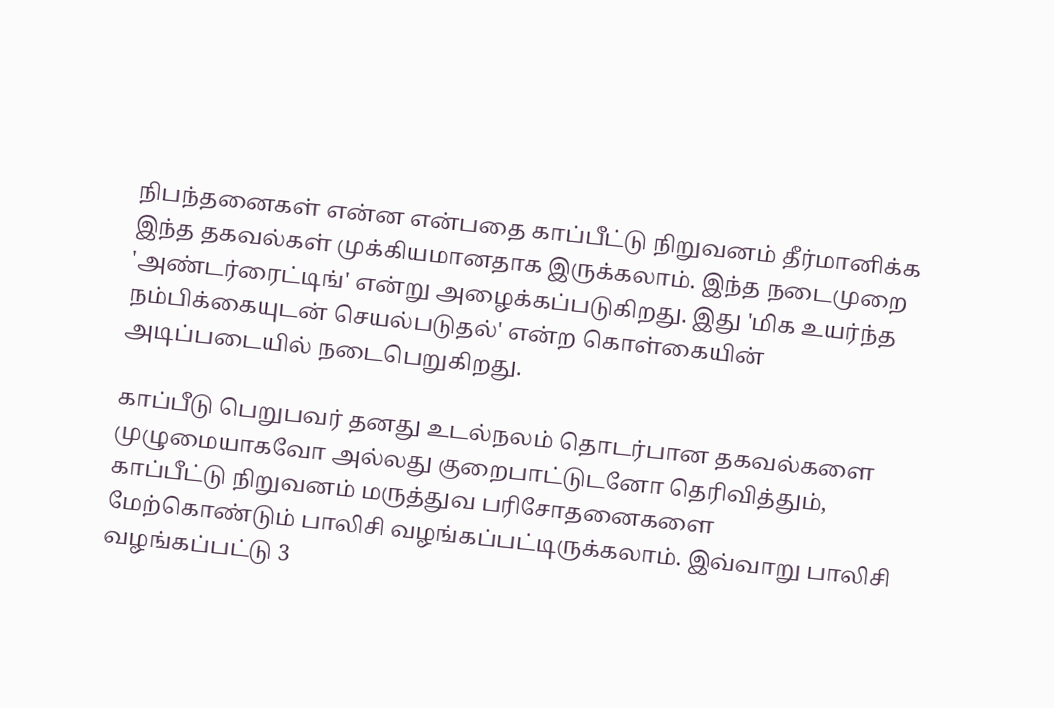நிபந்தனைகள் என்ன என்பதை காப்பீட்டு நிறுவனம் தீர்மானிக்க இந்த தகவல்கள் முக்கியமானதாக இருக்கலாம். இந்த நடைமுறை 'அண்டர்ரைட்டிங்' என்று அழைக்கப்படுகிறது. இது 'மிக உயர்ந்த நம்பிக்கையுடன் செயல்படுதல்' என்ற கொள்கையின் அடிப்படையில் நடைபெறுகிறது.

காப்பீடு பெறுபவர் தனது உடல்நலம் தொடர்பான தகவல்களை முழுமையாகவோ அல்லது குறைபாட்டுடனோ தெரிவித்தும், காப்பீட்டு நிறுவனம் மருத்துவ பரிசோதனைகளை மேற்கொண்டும் பாலிசி வழங்கப்பட்டிருக்கலாம். இவ்வாறு பாலிசி வழங்கப்பட்டு 3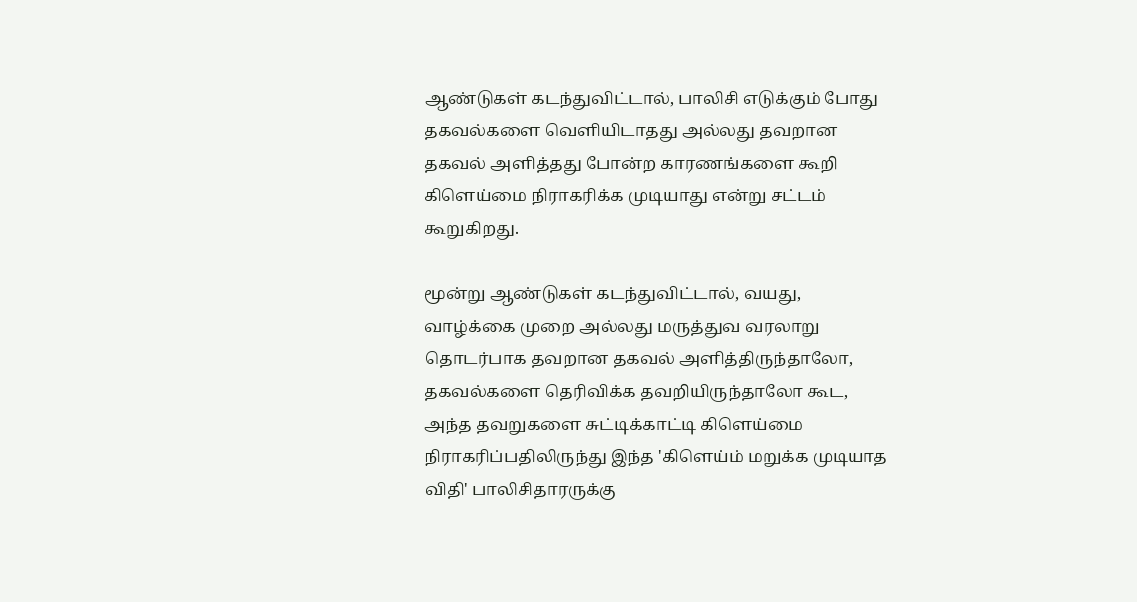ஆண்டுகள் கடந்துவிட்டால், பாலிசி எடுக்கும் போது தகவல்களை வெளியிடாதது அல்லது தவறான தகவல் அளித்தது போன்ற காரணங்களை கூறி கிளெய்மை நிராகரிக்க முடியாது என்று சட்டம் கூறுகிறது.

மூன்று ஆண்டுகள் கடந்துவிட்டால், வயது, வாழ்க்கை முறை அல்லது மருத்துவ வரலாறு தொடர்பாக தவறான தகவல் அளித்திருந்தாலோ, தகவல்களை தெரிவிக்க தவறியிருந்தாலோ கூட, அந்த தவறுகளை சுட்டிக்காட்டி கிளெய்மை நிராகரிப்பதிலிருந்து இந்த 'கிளெய்ம் மறுக்க முடியாத விதி' பாலிசிதாரருக்கு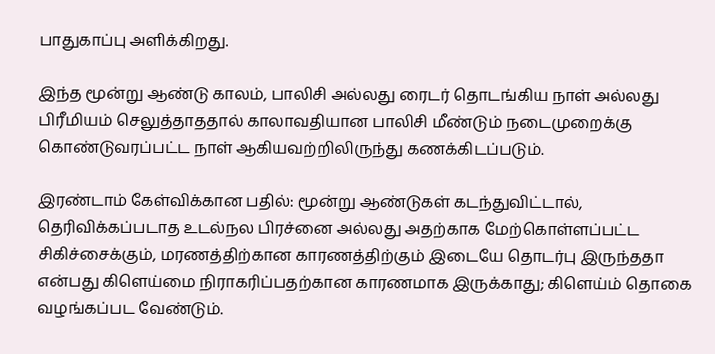பாதுகாப்பு அளிக்கிறது.

இந்த மூன்று ஆண்டு காலம், பாலிசி அல்லது ரைடர் தொடங்கிய நாள் அல்லது பிரீமியம் செலுத்தாததால் காலாவதியான பாலிசி மீண்டும் நடைமுறைக்கு கொண்டுவரப்பட்ட நாள் ஆகியவற்றிலிருந்து கணக்கிடப்படும்.

இரண்டாம் கேள்விக்கான பதில்: மூன்று ஆண்டுகள் கடந்துவிட்டால், தெரிவிக்கப்படாத உடல்நல பிரச்னை அல்லது அதற்காக மேற்கொள்ளப்பட்ட சிகிச்சைக்கும், மரணத்திற்கான காரணத்திற்கும் இடையே தொடர்பு இருந்ததா என்பது கிளெய்மை நிராகரிப்பதற்கான காரணமாக இருக்காது; கிளெய்ம் தொகை வழங்கப்பட வேண்டும்.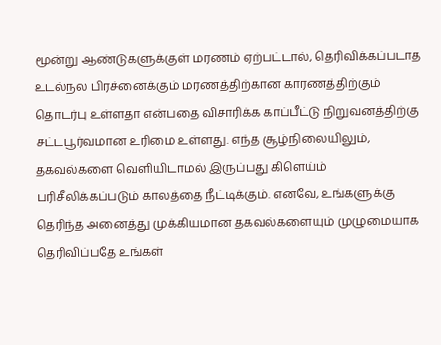மூன்று ஆண்டுகளுக்குள் மரணம் ஏற்பட்டால், தெரிவிக்கப்படாத உடல்நல பிரச்னைக்கும் மரணத்திற்கான காரணத்திற்கும் தொடர்பு உள்ளதா என்பதை விசாரிக்க காப்பீட்டு நிறுவனத்திற்கு சட்டபூர்வமான உரிமை உள்ளது. எந்த சூழ்நிலையிலும், தகவல்களை வெளியிடாமல் இருப்பது கிளெய்ம் பரிசீலிக்கப்படும் காலத்தை நீட்டிக்கும். எனவே, உங்களுக்கு தெரிந்த அனைத்து முக்கியமான தகவல்களையும் முழுமையாக தெரிவிப்பதே உங்கள்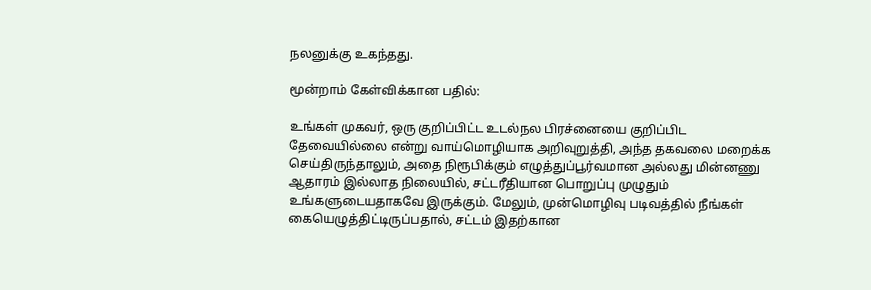நலனுக்கு உகந்தது.

மூன்றாம் கேள்விக்கான பதில்:

உங்கள் முகவர், ஒரு குறிப்பிட்ட உடல்நல பிரச்னையை குறிப்பிட தேவையில்லை என்று வாய்மொழியாக அறிவுறுத்தி, அந்த தகவலை மறைக்க செய்திருந்தாலும், அதை நிரூபிக்கும் எழுத்துப்பூர்வமான அல்லது மின்னணு ஆதாரம் இல்லாத நிலையில், சட்டரீதியான பொறுப்பு முழுதும் உங்களுடையதாகவே இருக்கும். மேலும், முன்மொழிவு படிவத்தில் நீங்கள் கையெழுத்திட்டிருப்பதால், சட்டம் இதற்கான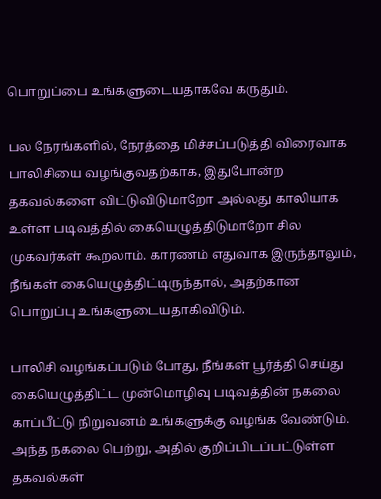பொறுப்பை உங்களுடையதாகவே கருதும்.

பல நேரங்களில், நேரத்தை மிச்சப்படுத்தி விரைவாக பாலிசியை வழங்குவதற்காக, இதுபோன்ற தகவல்களை விட்டுவிடுமாறோ அல்லது காலியாக உள்ள படிவத்தில் கையெழுத்திடுமாறோ சில முகவர்கள் கூறலாம். காரணம் எதுவாக இருந்தாலும், நீங்கள் கையெழுத்திட்டிருந்தால், அதற்கான பொறுப்பு உங்களுடையதாகிவிடும்.

பாலிசி வழங்கப்படும் போது, நீங்கள் பூர்த்தி செய்து கையெழுத்திட்ட முன்மொழிவு படிவத்தின் நகலை காப்பீட்டு நிறுவனம் உங்களுக்கு வழங்க வேண்டும். அந்த நகலை பெற்று, அதில் குறிப்பிடப்பட்டுள்ள தகவல்கள்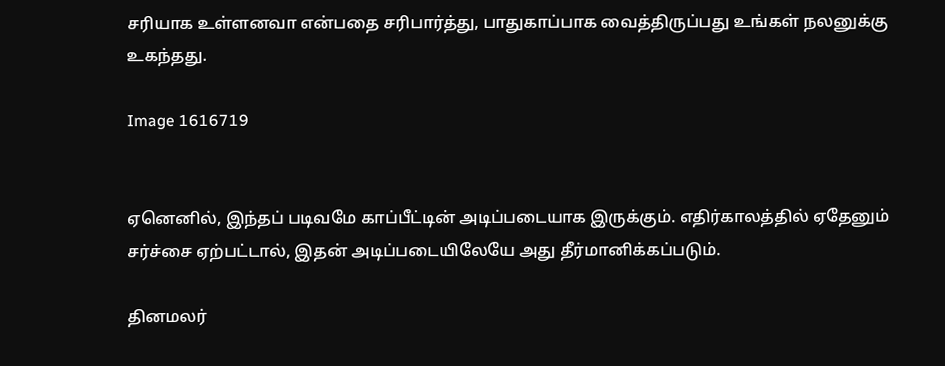சரியாக உள்ளனவா என்பதை சரிபார்த்து, பாதுகாப்பாக வைத்திருப்பது உங்கள் நலனுக்கு உகந்தது.

Image 1616719


ஏனெனில், இந்தப் படிவமே காப்பீட்டின் அடிப்படையாக இருக்கும். எதிர்காலத்தில் ஏதேனும் சர்ச்சை ஏற்பட்டால், இதன் அடிப்படையிலேயே அது தீர்மானிக்கப்படும்.

தினமலர்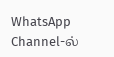WhatsApp Channel-ல்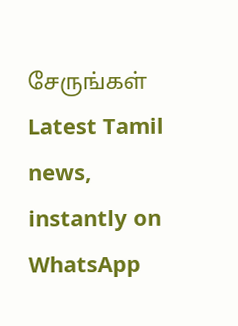சேருங்கள்
Latest Tamil news, instantly on WhatsApp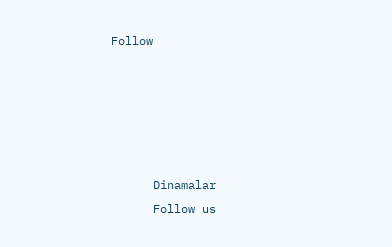Follow





      Dinamalar
      Follow us